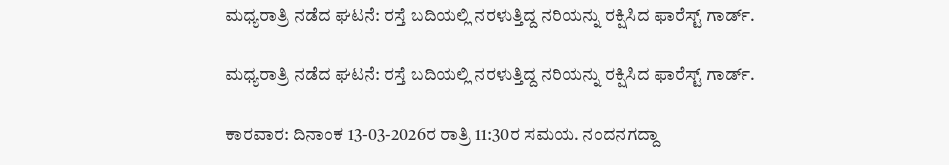ಮಧ್ಯರಾತ್ರಿ ನಡೆದ ಘಟನೆ: ರಸ್ತೆ ಬದಿಯಲ್ಲಿ ನರಳುತ್ತಿದ್ದ ನರಿಯನ್ನು ರಕ್ಷಿಸಿದ ಫಾರೆಸ್ಟ್ ಗಾರ್ಡ್.

ಮಧ್ಯರಾತ್ರಿ ನಡೆದ ಘಟನೆ: ರಸ್ತೆ ಬದಿಯಲ್ಲಿ ನರಳುತ್ತಿದ್ದ ನರಿಯನ್ನು ರಕ್ಷಿಸಿದ ಫಾರೆಸ್ಟ್ ಗಾರ್ಡ್.

ಕಾರವಾರ: ದಿನಾಂಕ 13-03-2026ರ ರಾತ್ರಿ 11:30ರ ಸಮಯ. ನಂದನಗದ್ದಾ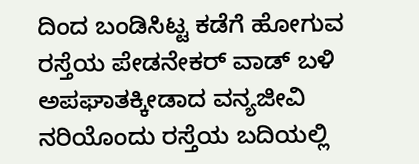ದಿಂದ ಬಂಡಿಸಿಟ್ಟ ಕಡೆಗೆ ಹೋಗುವ ರಸ್ತೆಯ ಪೇಡನೇಕರ್ ವಾಡ್ ಬಳಿ ಅಪಘಾತಕ್ಕೀಡಾದ ವನ್ಯಜೀವಿ ನರಿಯೊಂದು ರಸ್ತೆಯ ಬದಿಯಲ್ಲಿ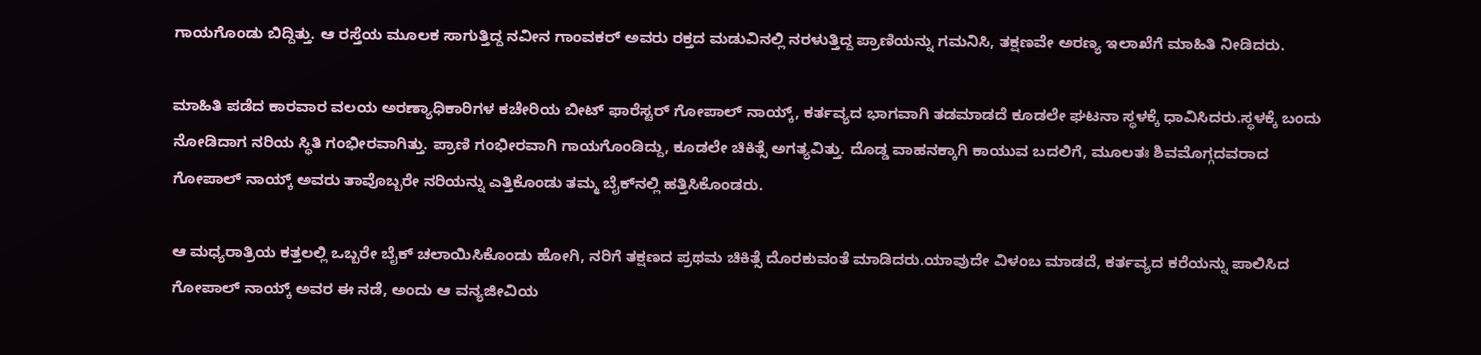ಗಾಯಗೊಂಡು ಬಿದ್ದಿತ್ತು. ಆ ರಸ್ತೆಯ ಮೂಲಕ ಸಾಗುತ್ತಿದ್ದ ನವೀನ ಗಾಂವಕರ್ ಅವರು ರಕ್ತದ ಮಡುವಿನಲ್ಲಿ ನರಳುತ್ತಿದ್ದ ಪ್ರಾಣಿಯನ್ನು ಗಮನಿಸಿ, ತಕ್ಷಣವೇ ಅರಣ್ಯ ಇಲಾಖೆಗೆ ಮಾಹಿತಿ ನೀಡಿದರು.

ಮಾಹಿತಿ ಪಡೆದ ಕಾರವಾರ ವಲಯ ಅರಣ್ಯಾಧಿಕಾರಿಗಳ ಕಚೇರಿಯ ಬೀಟ್ ಫಾರೆಸ್ಟರ್ ಗೋಪಾಲ್ ನಾಯ್ಕ್, ಕರ್ತವ್ಯದ ಭಾಗವಾಗಿ ತಡಮಾಡದೆ ಕೂಡಲೇ ಘಟನಾ ಸ್ಥಳಕ್ಕೆ ಧಾವಿಸಿದರು.ಸ್ಥಳಕ್ಕೆ ಬಂದು ನೋಡಿದಾಗ ನರಿಯ ಸ್ಥಿತಿ ಗಂಭೀರವಾಗಿತ್ತು. ಪ್ರಾಣಿ ಗಂಭೀರವಾಗಿ ಗಾಯಗೊಂಡಿದ್ದು, ಕೂಡಲೇ ಚಿಕಿತ್ಸೆ ಅಗತ್ಯವಿತ್ತು. ದೊಡ್ಡ ವಾಹನಕ್ಕಾಗಿ ಕಾಯುವ ಬದಲಿಗೆ, ಮೂಲತಃ ಶಿವಮೊಗ್ಗದವರಾದ ಗೋಪಾಲ್ ನಾಯ್ಕ್ ಅವರು ತಾವೊಬ್ಬರೇ ನರಿಯನ್ನು ಎತ್ತಿಕೊಂಡು ತಮ್ಮ ಬೈಕ್‌ನಲ್ಲಿ ಹತ್ತಿಸಿಕೊಂಡರು.

ಆ ಮಧ್ಯರಾತ್ರಿಯ ಕತ್ತಲಲ್ಲಿ ಒಬ್ಬರೇ ಬೈಕ್ ಚಲಾಯಿಸಿಕೊಂಡು ಹೋಗಿ, ನರಿಗೆ ತಕ್ಷಣದ ಪ್ರಥಮ ಚಿಕಿತ್ಸೆ ದೊರಕುವಂತೆ ಮಾಡಿದರು.ಯಾವುದೇ ವಿಳಂಬ ಮಾಡದೆ, ಕರ್ತವ್ಯದ ಕರೆಯನ್ನು ಪಾಲಿಸಿದ ಗೋಪಾಲ್ ನಾಯ್ಕ್ ಅವರ ಈ ನಡೆ, ಅಂದು ಆ ವನ್ಯಜೀವಿಯ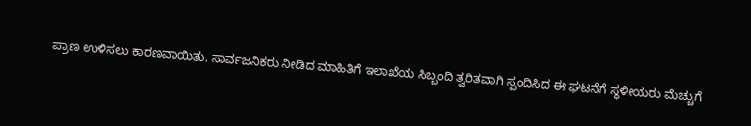ಪ್ರಾಣ ಉಳಿಸಲು ಕಾರಣವಾಯಿತು. ಸಾರ್ವಜನಿಕರು ನೀಡಿದ ಮಾಹಿತಿಗೆ ಇಲಾಖೆಯ ಸಿಬ್ಬಂದಿ ತ್ವರಿತವಾಗಿ ಸ್ಪಂದಿಸಿದ ಈ ಘಟನೆಗೆ ಸ್ಥಳೀಯರು ಮೆಚ್ಚುಗೆ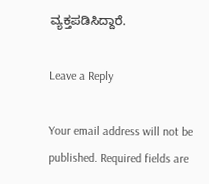ವ್ಯಕ್ತಪಡಿಸಿದ್ದಾರೆ.

Leave a Reply

Your email address will not be published. Required fields are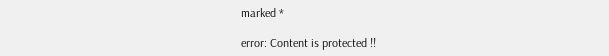marked *

error: Content is protected !!